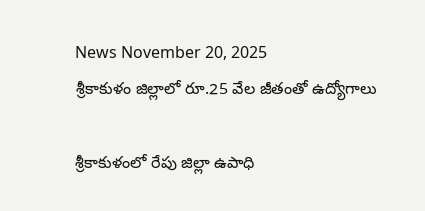News November 20, 2025
శ్రీకాకుళం జిల్లాలో రూ.25 వేల జీతంతో ఉద్యోగాలు

శ్రీకాకుళంలో రేపు జిల్లా ఉపాధి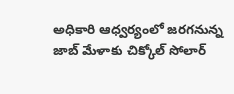అధికారి ఆధ్వర్యంలో జరగనున్న జాబ్ మేళాకు చిక్కోల్ సోలార్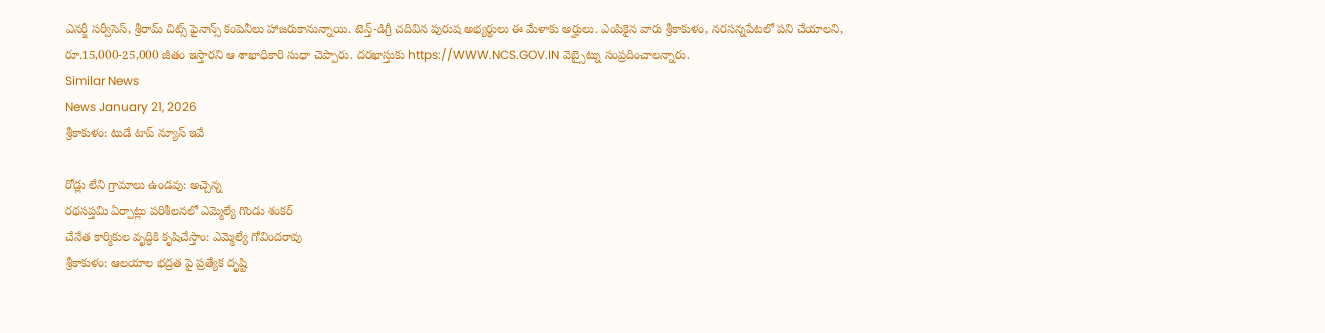ఎనర్జీ సర్వీసెస్, శ్రీరామ్ చిట్స్ ఫైనాన్స్ కంపెనీలు హాజరుకానున్నాయి. టెన్త్-డిగ్రీ చదివిన పురుష అభ్యర్థులు ఈ మేళాకు అర్హులు. ఎంపికైన వారు శ్రీకాకుళం, నరసన్నపేటలో పని చేయాలని, రూ.15,000-25,000 జీతం ఇస్తారని ఆ శాఖాధికారి సుధా చెప్పారు. దరఖాస్తుకు https://WWW.NCS.GOV.IN వెబ్సైట్ను సంప్రదించాలన్నారు.
Similar News
News January 21, 2026
శ్రీకాకుళం: టుడే టాప్ న్యూస్ ఇవే

రోడ్లు లేని గ్రామాలు ఉండవు: అచ్చెన్న
రథసప్తమి ఏర్పాట్లు పరిశీలనలో ఎమ్మెల్యే గొండు శంకర్
చేనేత కార్మికుల వృద్ధికి కృషిచేస్తాం: ఎమ్మెల్యే గోవిందరావు
శ్రీకాకుళం: ఆలయాల భద్రత పై ప్రత్యేక దృష్టి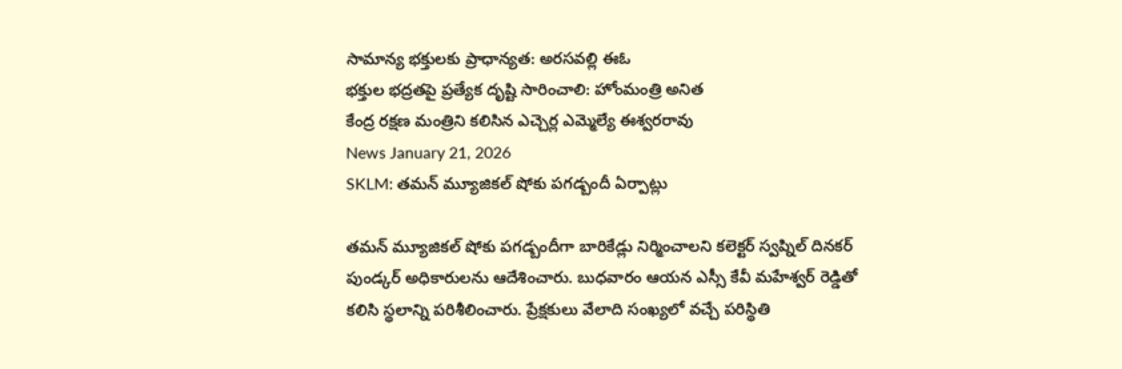సామాన్య భక్తులకు ప్రాధాన్యత: అరసవల్లి ఈఓ
భక్తుల భద్రతపై ప్రత్యేక దృష్టి సారించాలి: హోంమంత్రి అనిత
కేంద్ర రక్షణ మంత్రిని కలిసిన ఎచ్చెర్ల ఎమ్మెల్యే ఈశ్వరరావు
News January 21, 2026
SKLM: తమన్ మ్యూజికల్ షోకు పగడ్బందీ ఏర్పాట్లు

తమన్ మ్యూజికల్ షోకు పగడ్బందీగా బారికేడ్లు నిర్మించాలని కలెక్టర్ స్వప్నిల్ దినకర్ పుండ్కర్ అధికారులను ఆదేశించారు. బుధవారం ఆయన ఎస్సీ కేవీ మహేశ్వర్ రెడ్డితో కలిసి స్థలాన్ని పరిశీలించారు. ప్రేక్షకులు వేలాది సంఖ్యలో వచ్చే పరిస్థితి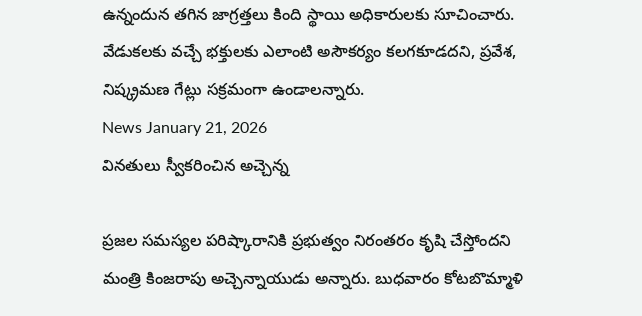ఉన్నందున తగిన జాగ్రత్తలు కింది స్థాయి అధికారులకు సూచించారు. వేడుకలకు వచ్చే భక్తులకు ఎలాంటి అసౌకర్యం కలగకూడదని, ప్రవేశ, నిష్క్రమణ గేట్లు సక్రమంగా ఉండాలన్నారు.
News January 21, 2026
వినతులు స్వీకరించిన అచ్చెన్న

ప్రజల సమస్యల పరిష్కారానికి ప్రభుత్వం నిరంతరం కృషి చేస్తోందని మంత్రి కింజరాపు అచ్చెన్నాయుడు అన్నారు. బుధవారం కోటబొమ్మాళి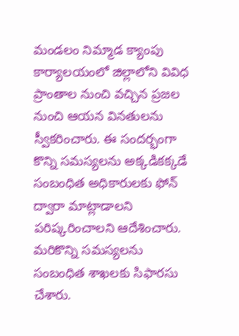మండలం నిమ్మాడ క్యాంపు కార్యాలయంలో జిల్లాలోని వివిధ ప్రాంతాల నుంచి వచ్చిన ప్రజల నుంచి ఆయన వినతులను స్వీకరించారు. ఈ సందర్భంగా కొన్ని సమస్యలను అక్కడికక్కడే సంబంధిత అధికారులకు ఫోన్ ద్వారా మాట్లాడాలని పరిష్కరించాలని ఆదేశించారు. మరికొన్ని సమస్యలను సంబంధిత శాఖలకు సిఫారసు చేశారు.